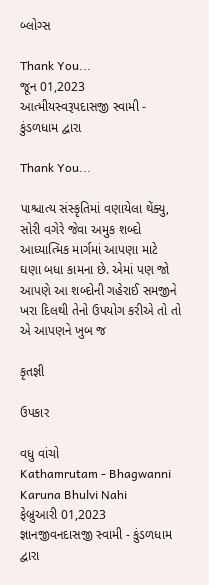બ્લોગ્સ

Thank You...
જૂન 01,2023
આત્મીયસ્વરૂપદાસજી સ્વામી - કુંડળધામ દ્વારા

Thank You...

પાશ્ચાત્ય સંસ્કૃતિમાં વણાયેલા થેંક્યુ, સોરી વગેરે જેવા અમુક શબ્દો આધ્યાત્મિક માર્ગમાં આપણા માટે ઘણા બધા કામના છે. એમાં પણ જો આપણે આ શબ્દોની ગહેરાઈ સમજીને ખરા દિલથી તેનો ઉપયોગ કરીએ તો તો એ આપણને ખુબ જ

કૃતજ્ઞી

ઉપકાર

વધુ વાંચો
Kathamrutam - Bhagwanni Karuna Bhulvi Nahi
ફેબ્રુઆરી 01,2023
જ્ઞાનજીવનદાસજી સ્વામી - કુંડળધામ દ્વારા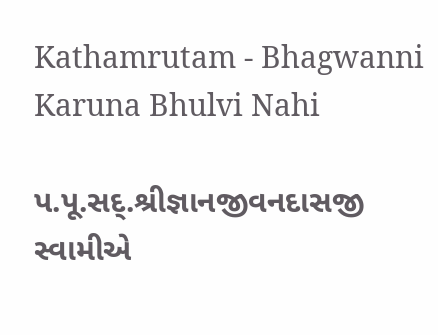Kathamrutam - Bhagwanni Karuna Bhulvi Nahi

પ.પૂ.સદ્.શ્રીજ્ઞાનજીવનદાસજી સ્વામીએ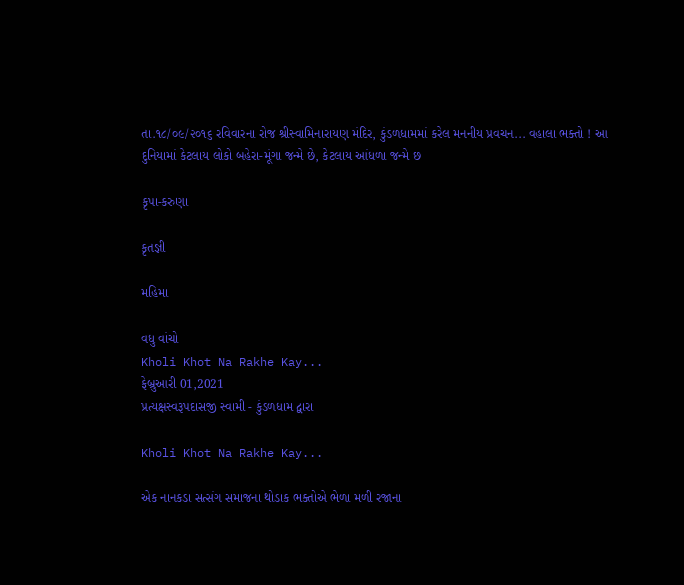તા.૧૮/૦૯/૨૦૧૬ રવિવારના રોજ શ્રીસ્વામિનારાયણ મંદિર, કુંડળધામમાં કરેલ મનનીય પ્રવચન... વહાલા ભક્તો ! આ દુનિયામાં કેટલાય લોકો બહેરા-મૂંગા જન્મે છે, કેટલાય આંધળા જન્મે છ

કૃપા-કરુણા

કૃતજ્ઞી

મહિમા

વધુ વાંચો
Kholi Khot Na Rakhe Kay...
ફેબ્રુઆરી 01,2021
પ્રત્યક્ષસ્વરૂપદાસજી સ્વામી - કુંડળધામ દ્વારા

Kholi Khot Na Rakhe Kay...

એક નાનકડા સત્સંગ સમાજના થોડાક ભક્તોએ ભેળા મળી રજાના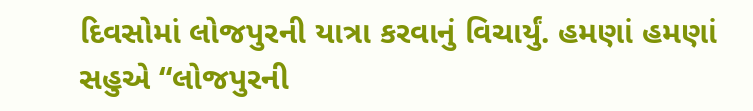દિવસોમાં લોજપુરની યાત્રા કરવાનું વિચાર્યું. હમણાં હમણાં સહુએ “લોજપુરની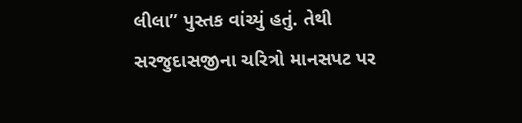લીલા” પુસ્તક વાંચ્યું હતું. તેથી સરજુદાસજીના ચરિત્રો માનસપટ પર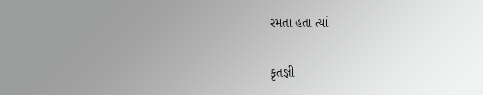રમતા હતા ત્યાં

કૃતજ્ઞી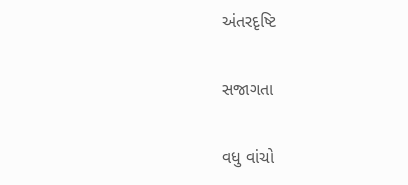અંતરદૃષ્ટિ

સજાગતા

વધુ વાંચો